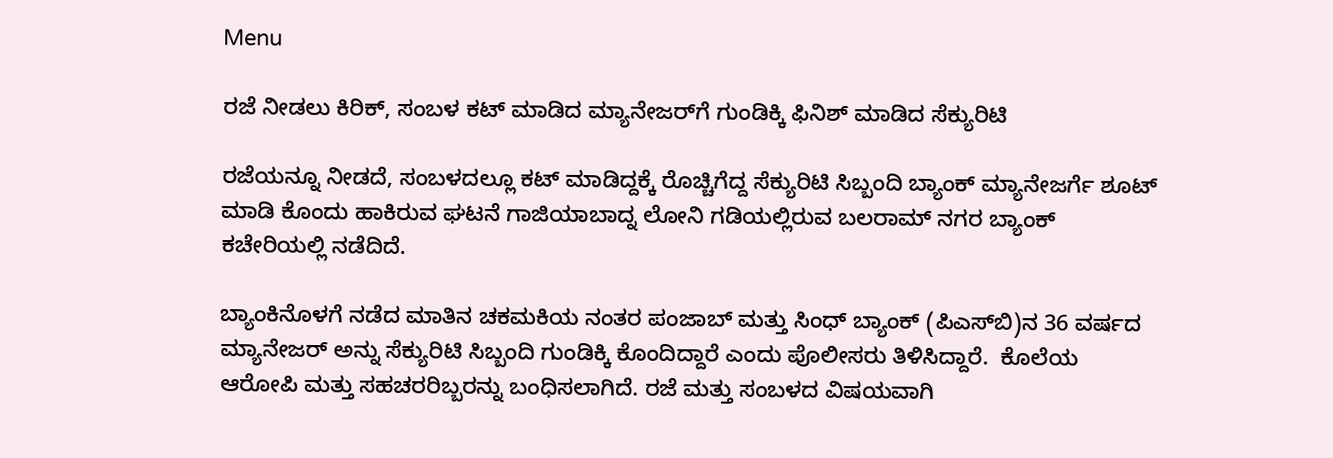Menu

ರಜೆ ನೀಡಲು ಕಿರಿಕ್‌, ಸಂಬಳ ಕಟ್‌ ಮಾಡಿದ ಮ್ಯಾನೇಜರ್‌ಗೆ ಗುಂಡಿಕ್ಕಿ ಫಿನಿಶ್‌ ಮಾಡಿದ ಸೆಕ್ಯುರಿಟಿ

ರಜೆಯನ್ನೂ ನೀಡದೆ, ಸಂಬಳದಲ್ಲೂ ಕಟ್ ಮಾಡಿದ್ದಕ್ಕೆ ರೊಚ್ಚಿಗೆದ್ದ ಸೆಕ್ಯುರಿಟಿ ಸಿಬ್ಬಂದಿ ಬ್ಯಾಂಕ್ ಮ್ಯಾನೇಜರ್ಗೆ ಶೂಟ್ ಮಾಡಿ ಕೊಂದು ಹಾಕಿರುವ ಘಟನೆ ಗಾಜಿಯಾಬಾದ್ನ ಲೋನಿ ಗಡಿಯಲ್ಲಿರುವ ಬಲರಾಮ್ ನಗರ ಬ್ಯಾಂಕ್‌ ಕಚೇರಿಯಲ್ಲಿ ನಡೆದಿದೆ.

ಬ್ಯಾಂಕಿನೊಳಗೆ ನಡೆದ ಮಾತಿನ ಚಕಮಕಿಯ ನಂತರ ಪಂಜಾಬ್ ಮತ್ತು ಸಿಂಧ್ ಬ್ಯಾಂಕ್ (ಪಿಎಸ್‌ಬಿ)ನ 36 ವರ್ಷದ ಮ್ಯಾನೇಜರ್ ಅನ್ನು ಸೆಕ್ಯುರಿಟಿ ಸಿಬ್ಬಂದಿ ಗುಂಡಿಕ್ಕಿ ಕೊಂದಿದ್ದಾರೆ ಎಂದು ಪೊಲೀಸರು ತಿಳಿಸಿದ್ದಾರೆ.  ಕೊಲೆಯ ಆರೋಪಿ ಮತ್ತು ಸಹಚರರಿಬ್ಬರನ್ನು ಬಂಧಿಸಲಾಗಿದೆ. ರಜೆ ಮತ್ತು ಸಂಬಳದ ವಿಷಯವಾಗಿ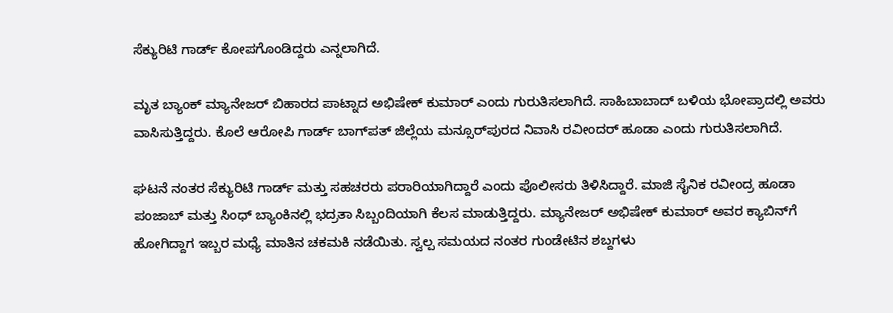ಸೆಕ್ಯುರಿಟಿ ಗಾರ್ಡ್ ಕೋಪಗೊಂಡಿದ್ದರು ಎನ್ನಲಾಗಿದೆ.

ಮೃತ ಬ್ಯಾಂಕ್ ಮ್ಯಾನೇಜರ್ ಬಿಹಾರದ ಪಾಟ್ನಾದ ಅಭಿಷೇಕ್ ಕುಮಾರ್ ಎಂದು ಗುರುತಿಸಲಾಗಿದೆ. ಸಾಹಿಬಾಬಾದ್ ಬಳಿಯ ಭೋಪ್ರಾದಲ್ಲಿ ಅವರು ವಾಸಿಸುತ್ತಿದ್ದರು. ಕೊಲೆ ಆರೋಪಿ ಗಾರ್ಡ್ ಬಾಗ್‌ಪತ್ ಜಿಲ್ಲೆಯ ಮನ್ಸೂರ್‌ಪುರದ ನಿವಾಸಿ ರವೀಂದರ್ ಹೂಡಾ ಎಂದು ಗುರುತಿಸಲಾಗಿದೆ.

ಘಟನೆ ನಂತರ ಸೆಕ್ಯುರಿಟಿ ಗಾರ್ಡ್ ಮತ್ತು ಸಹಚರರು ಪರಾರಿಯಾಗಿದ್ದಾರೆ ಎಂದು ಪೊಲೀಸರು ತಿಳಿಸಿದ್ದಾರೆ. ಮಾಜಿ ಸೈನಿಕ ರವೀಂದ್ರ ಹೂಡಾ ಪಂಜಾಬ್ ಮತ್ತು ಸಿಂಧ್ ಬ್ಯಾಂಕಿನಲ್ಲಿ ಭದ್ರತಾ ಸಿಬ್ಬಂದಿಯಾಗಿ ಕೆಲಸ ಮಾಡುತ್ತಿದ್ದರು. ಮ್ಯಾನೇಜರ್ ಅಭಿಷೇಕ್ ಕುಮಾರ್ ಅವರ ಕ್ಯಾಬಿನ್‌ಗೆ ಹೋಗಿದ್ದಾಗ ಇಬ್ಬರ ಮಧ್ಯೆ ಮಾತಿನ ಚಕಮಕಿ ನಡೆಯಿತು. ಸ್ವಲ್ಪ ಸಮಯದ ನಂತರ ಗುಂಡೇಟಿನ ಶಬ್ದಗಳು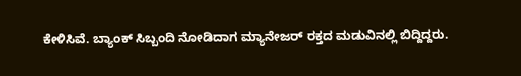ಕೇಳಿಸಿವೆ. ಬ್ಯಾಂಕ್ ಸಿಬ್ಬಂದಿ ನೋಡಿದಾಗ ಮ್ಯಾನೇಜರ್ ರಕ್ತದ ಮಡುವಿನಲ್ಲಿ ಬಿದ್ದಿದ್ದರು.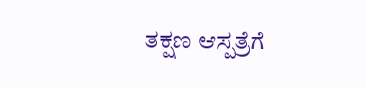ತಕ್ಷಣ ಆಸ್ಪತ್ರೆಗೆ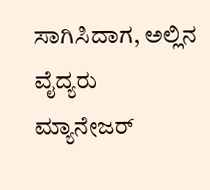ಸಾಗಿಸಿದಾಗ, ಅಲ್ಲಿನ ವೈದ್ಯರು ಮ್ಯಾನೇಜರ್‌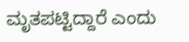ಮೃತಪಟ್ಟಿದ್ದಾರೆ ಎಂದು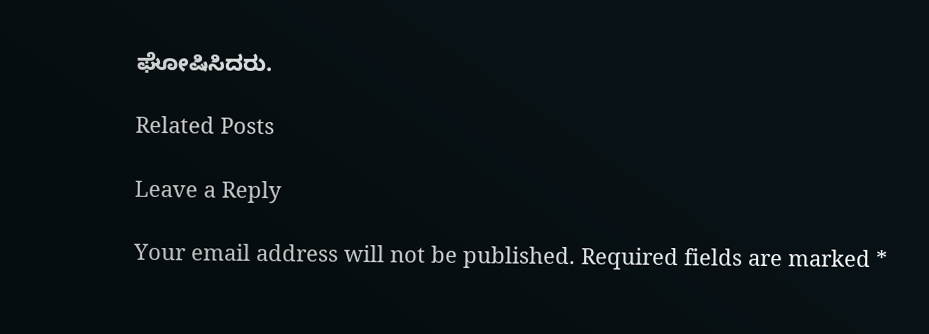ಘೋಷಿಸಿದರು.

Related Posts

Leave a Reply

Your email address will not be published. Required fields are marked *